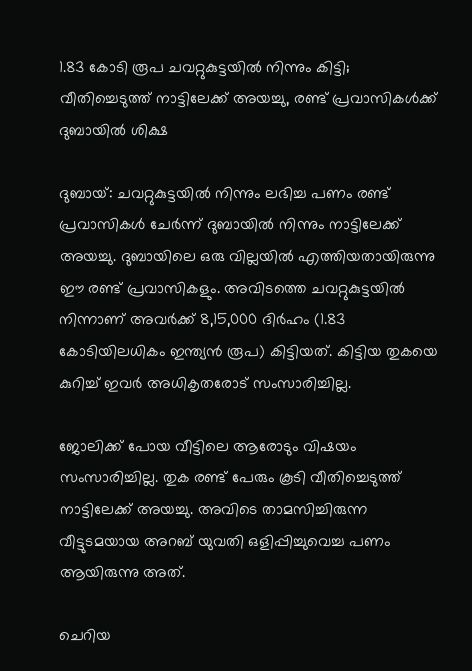1.83 കോടി രൂപ ചവറ്റുകുട്ടയിൽ നിന്നും കിട്ടി; വീതിച്ചെടുത്ത് നാട്ടിലേക്ക് അയച്ചു, രണ്ട് പ്രവാസികൾക്ക് ദുബായിൽ ശിക്ഷ

ദുബായ്: ചവറ്റുകുട്ടയില്‍ നിന്നും ലഭിച്ച പണം രണ്ട് പ്രവാസികൾ ചേർന്ന് ദുബായിൽ നിന്നും നാട്ടിലേക്ക് അയച്ചു. ദുബായിലെ ഒരു വില്ലയിൽ എത്തിയതായിരുന്നു ഈ രണ്ട് പ്രവാസികളും. അവിടത്തെ ചവറ്റുകുട്ടയിൽ നിന്നാണ് അവർക്ക് 8,15,000 ദിര്‍ഹം (1.83 കോടിയിലധികം ഇന്ത്യന്‍ രൂപ) കിട്ടിയത്. കിട്ടിയ തുകയെ കുറിച്ച് ഇവർ അധികൃതരോട് സംസാരിച്ചില്ല.

ജോലിക്ക് പോയ വീട്ടിലെ ആരോടും വിഷയം സംസാരിച്ചില്ല. തുക രണ്ട് പേരും കൂടി വീതിച്ചെടുത്ത് നാട്ടിലേക്ക് അയച്ചു. അവിടെ താമസിച്ചിരുന്ന വീട്ടുടമയായ അറബ് യുവതി ഒളിപ്പിച്ചുവെച്ച പണം ആയിരുന്നു അത്.

ചെറിയ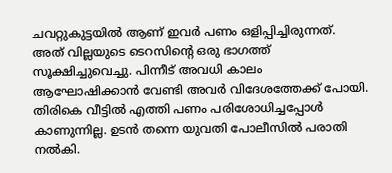ചവറ്റുകുട്ടയില്‍ ആണ് ഇവർ പണം ഒളിപ്പിച്ചിരുന്നത്. അത് വില്ലയുടെ ടെറസിന്റെ ഒരു ഭാഗത്ത് സൂക്ഷിച്ചുവെച്ചു. പിന്നീട് അവധി കാലം ആഘോഷിക്കാൻ വേണ്ടി അവർ വിദേശത്തേക്ക് പോയി. തിരികെ വീട്ടിൽ എത്തി പണം പരിശോധിച്ചപ്പോൾ കാണുന്നില്ല. ഉടൻ തന്നെ യുവതി പോലീസിൽ പരാതി നൽകി.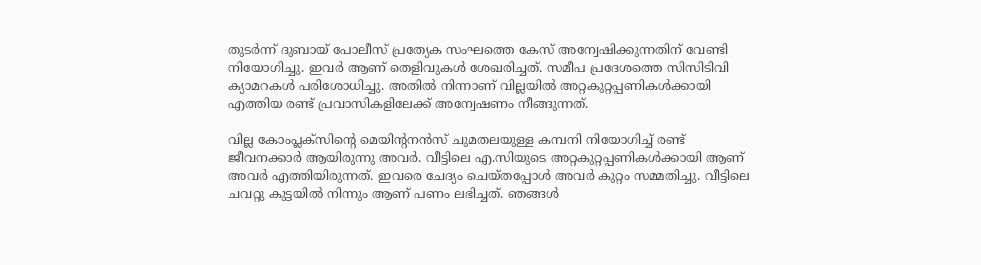തുടർന്ന് ദുബായ് പോലീസ് പ്രത്യേക സംഘത്തെ കേസ് അന്വേഷിക്കുന്നതിന് വേണ്ടി നിയോഗിച്ചു. ഇവർ ആണ് തെളിവുകൾ ശേഖരിച്ചത്. സമീപ പ്രദേശത്തെ സിസിടിവി ക്യാമറകള്‍ പരിശോധിച്ചു. അതിൽ നിന്നാണ് വില്ലയിൽ അറ്റകുറ്റപ്പണികള്‍ക്കായി എത്തിയ രണ്ട് പ്രവാസികളിലേക്ക് അന്വേഷണം നീങ്ങുന്നത്.

വില്ല കോംപ്ലക്സിന്റെ മെയിന്റനന്‍സ് ചുമതലയുള്ള കമ്പനി നിയോഗിച്ച് രണ്ട് ജീവനക്കാർ ആയിരുന്നു അവർ. വീട്ടിലെ എ.സിയുടെ അറ്റകുറ്റപ്പണികള്‍ക്കായി ആണ് അവർ എത്തിയിരുന്നത്. ഇവരെ ചേദ്യം ചെയ്തപ്പോൾ അവർ കുറ്റം സമ്മതിച്ചു. വീട്ടിലെ ചവറ്റു കുട്ടയിൽ നിന്നും ആണ് പണം ലഭിച്ചത്. ഞങ്ങൾ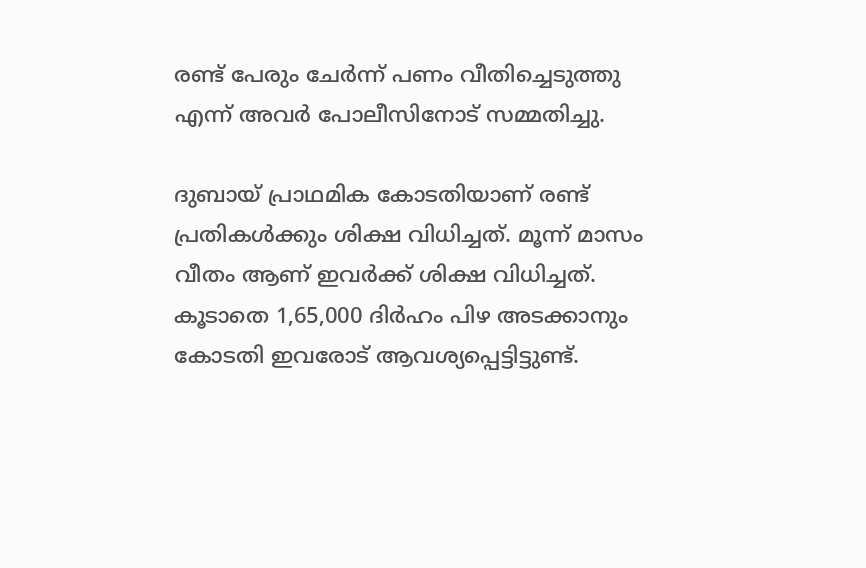രണ്ട് പേരും ചേർന്ന് പണം വീതിച്ചെടുത്തു എന്ന് അവർ പോലീസിനോട് സമ്മതിച്ചു.

ദുബായ് പ്രാഥമിക കോടതിയാണ് രണ്ട് പ്രതികൾക്കും ശിക്ഷ വിധിച്ചത്. മൂന്ന് മാസം വീതം ആണ് ഇവർക്ക് ശിക്ഷ വിധിച്ചത്. കൂടാതെ 1,65,000 ദിര്‍ഹം പിഴ അടക്കാനും കോടതി ഇവരോട് ആവശ്യപ്പെട്ടിട്ടുണ്ട്.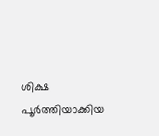ശിക്ഷ പൂർത്തിയാക്കിയ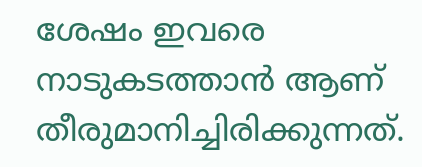ശേഷം ഇവരെ നാടുകടത്താൻ ആണ് തീരുമാനിച്ചിരിക്കുന്നത്.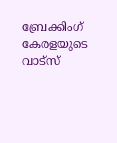ബ്രേക്കിംഗ് കേരളയുടെ വാട്സ്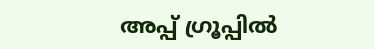അപ്പ് ഗ്രൂപ്പിൽ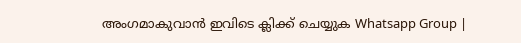അംഗമാകുവാൻ ഇവിടെ ക്ലിക്ക് ചെയ്യുക Whatsapp Group |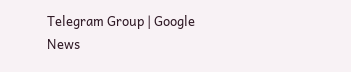Telegram Group | Google News